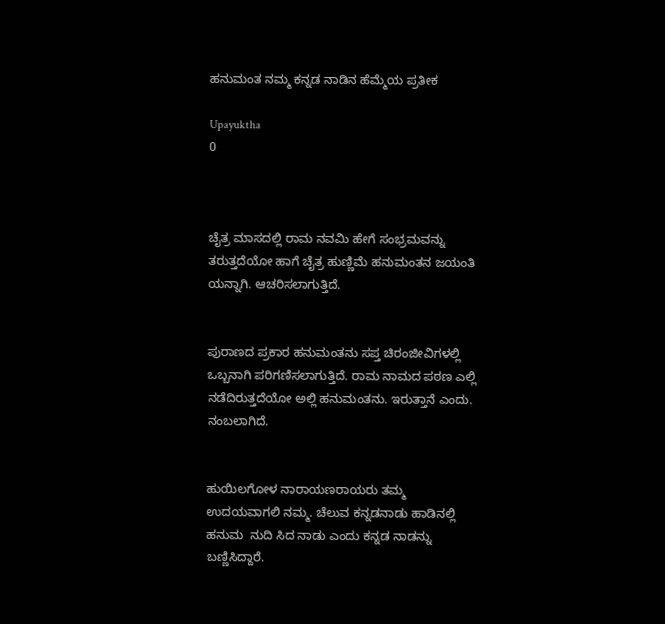ಹನುಮಂತ ನಮ್ಮ ಕನ್ನಡ ನಾಡಿನ ಹೆಮ್ಮೆಯ ಪ್ರತೀಕ

Upayuktha
0



ಚೈತ್ರ ಮಾಸದಲ್ಲಿ ರಾಮ ನವಮಿ ಹೇಗೆ ಸಂಭ್ರಮವನ್ನು ತರುತ್ತದೆಯೋ ಹಾಗೆ ಚೈತ್ರ ಹುಣ್ಣಿಮೆ ಹನುಮಂತನ ಜಯಂತಿ ಯನ್ನಾಗಿ. ಆಚರಿಸಲಾಗುತ್ತಿದೆ.


ಪುರಾಣದ ಪ್ರಕಾರ ಹನುಮಂತನು ಸಪ್ತ ಚಿರಂಜೀವಿಗಳಲ್ಲಿ ಒಬ್ಬನಾಗಿ ಪರಿಗಣಿಸಲಾಗುತ್ತಿದೆ. ರಾಮ ನಾಮದ ಪಠಣ ಎಲ್ಲಿ ನಡೆದಿರುತ್ತದೆಯೋ ಅಲ್ಲಿ ಹನುಮಂತನು. ಇರುತ್ತಾನೆ ಎಂದು. ನಂಬಲಾಗಿದೆ.


ಹುಯಿಲಗೋಳ ನಾರಾಯಣರಾಯರು ತಮ್ಮ ಉದಯವಾಗಲಿ ನಮ್ಮ. ಚೆಲುವ ಕನ್ನಡನಾಡು ಹಾಡಿನಲ್ಲಿ ಹನುಮ  ನುದಿ ಸಿದ ನಾಡು ಎಂದು ಕನ್ನಡ ನಾಡನ್ನು ಬಣ್ಣಿಸಿದ್ದಾರೆ.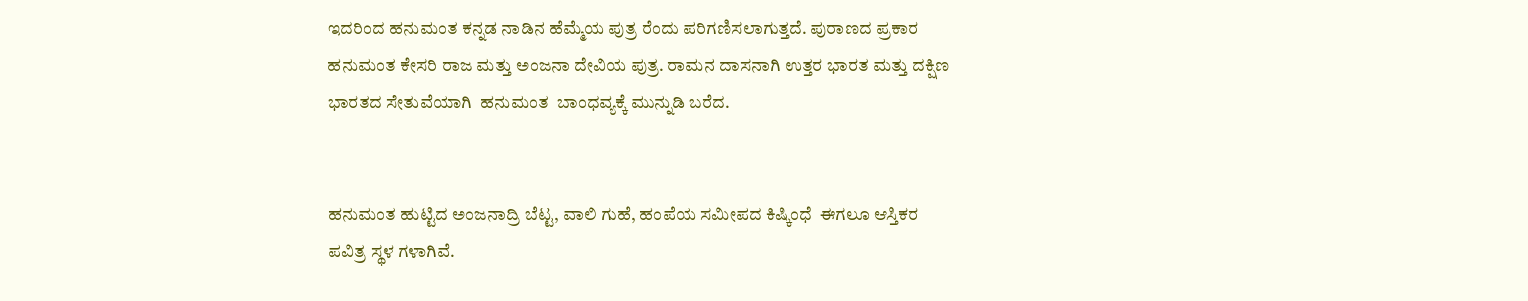ಇದರಿಂದ ಹನುಮಂತ ಕನ್ನಡ ನಾಡಿನ ಹೆಮ್ಮೆಯ ಪುತ್ರ ರೆಂದು ಪರಿಗಣಿಸಲಾಗುತ್ತದೆ. ಪುರಾಣದ ಪ್ರಕಾರ ಹನುಮಂತ ಕೇಸರಿ ರಾಜ ಮತ್ತು ಅಂಜನಾ ದೇವಿಯ ಪುತ್ರ. ರಾಮನ ದಾಸನಾಗಿ ಉತ್ತರ ಭಾರತ ಮತ್ತು ದಕ್ಷಿಣ ಭಾರತದ ಸೇತುವೆಯಾಗಿ  ಹನುಮಂತ  ಬಾಂಧವ್ಯಕ್ಕೆ ಮುನ್ನುಡಿ ಬರೆದ.


ಹನುಮಂತ ಹುಟ್ಟಿದ ಅಂಜನಾದ್ರಿ ಬೆಟ್ಟ, ವಾಲಿ ಗುಹೆ, ಹಂಪೆಯ ಸಮೀಪದ ಕಿಷ್ಕಿಂಧೆ  ಈಗಲೂ ಆಸ್ತಿಕರ ಪವಿತ್ರ ಸ್ಥಳ ಗಳಾಗಿವೆ.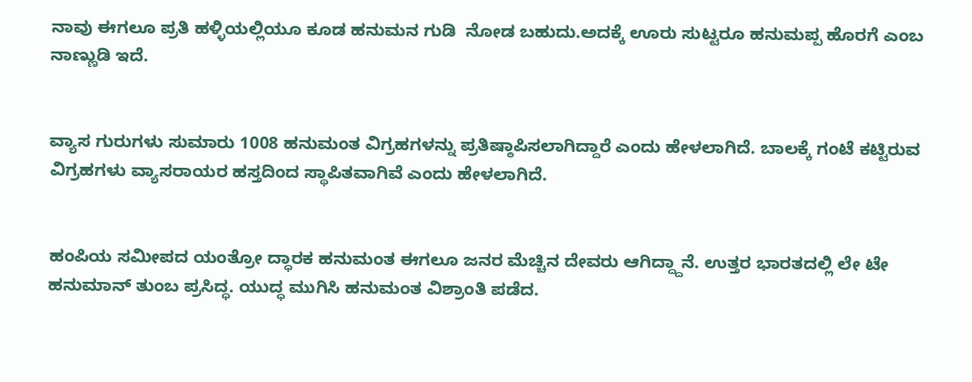ನಾವು ಈಗಲೂ ಪ್ರತಿ ಹಳ್ಳಿಯಲ್ಲಿಯೂ ಕೂಡ ಹನುಮನ ಗುಡಿ  ನೋಡ ಬಹುದು.ಅದಕ್ಕೆ ಊರು ಸುಟ್ಟರೂ ಹನುಮಪ್ಪ ಹೊರಗೆ ಎಂಬ ನಾಣ್ಣುಡಿ ಇದೆ.


ವ್ಯಾಸ ಗುರುಗಳು ಸುಮಾರು 1008 ಹನುಮಂತ ವಿಗ್ರಹಗಳನ್ನು ಪ್ರತಿಷ್ಠಾಪಿಸಲಾಗಿದ್ದಾರೆ ಎಂದು ಹೇಳಲಾಗಿದೆ. ಬಾಲಕ್ಕೆ ಗಂಟೆ ಕಟ್ಟಿರುವ ವಿಗ್ರಹಗಳು ವ್ಯಾಸರಾಯರ ಹಸ್ತದಿಂದ ಸ್ಥಾಪಿತವಾಗಿವೆ ಎಂದು ಹೇಳಲಾಗಿದೆ.


ಹಂಪಿಯ ಸಮೀಪದ ಯಂತ್ರೋ ದ್ಧಾರಕ ಹನುಮಂತ ಈಗಲೂ ಜನರ ಮೆಚ್ಚಿನ ದೇವರು ಆಗಿದ್ದ್ದಾನೆ. ಉತ್ತರ ಭಾರತದಲ್ಲಿ ಲೇ ಟೇ ಹನುಮಾನ್ ತುಂಬ ಪ್ರಸಿದ್ಧ. ಯುದ್ಧ ಮುಗಿಸಿ ಹನುಮಂತ ವಿಶ್ರಾಂತಿ ಪಡೆದ.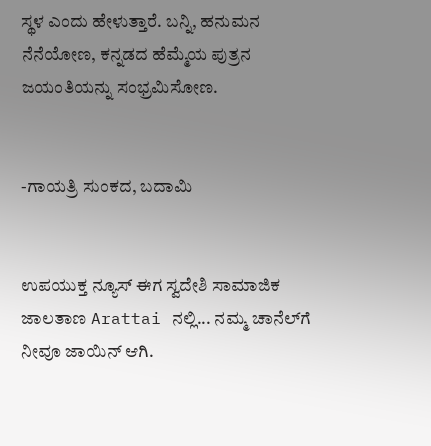ಸ್ಥಳ ಎಂದು ಹೇಳುತ್ತಾರೆ. ಬನ್ನಿ, ಹನುಮನ  ನೆನೆಯೋಣ, ಕನ್ನಡದ ಹೆಮ್ಮೆಯ ಪುತ್ರನ ಜಯಂತಿಯನ್ನು ಸಂಭ್ರಮಿಸೋಣ.


-ಗಾಯತ್ರಿ ಸುಂಕದ, ಬದಾಮಿ


ಉಪಯುಕ್ತ ನ್ಯೂಸ್ ಈಗ ಸ್ವದೇಶಿ ಸಾಮಾಜಿಕ ಜಾಲತಾಣ Arattai ನಲ್ಲಿ... ನಮ್ಮ ಚಾನೆಲ್‌ಗೆ ನೀವೂ ಜಾಯಿನ್ ಆಗಿ.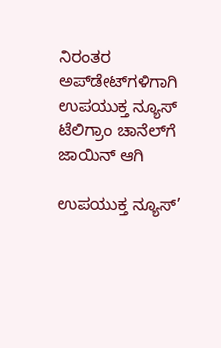ನಿರಂತರ ಅಪ್‌ಡೇಟ್‌ಗಳಿಗಾಗಿ ಉಪಯುಕ್ತ ನ್ಯೂಸ್‌ ಟೆಲಿಗ್ರಾಂ ಚಾನೆಲ್‌ಗೆ ಜಾಯಿನ್‌ ಆಗಿ

ಉಪಯುಕ್ತ ನ್ಯೂಸ್‌’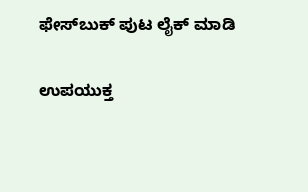ಫೇಸ್‌ಬುಕ್ ಪುಟ ಲೈಕ್ ಮಾಡಿ

ಉಪಯುಕ್ತ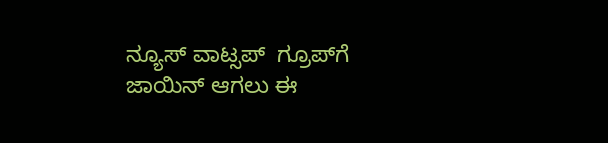ನ್ಯೂಸ್‌ ವಾಟ್ಸಪ್‌  ಗ್ರೂಪ್‌ಗೆ ಜಾಯಿನ್ ಆಗಲು ಈ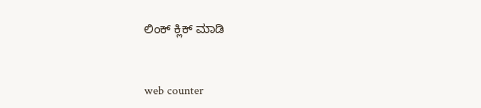ಲಿಂಕ್ ಕ್ಲಿಕ್ ಮಾಡಿ


web counter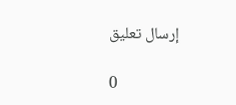إرسال تعليق

0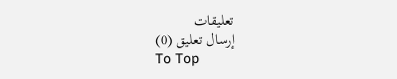تعليقات
إرسال تعليق (0)
To Top